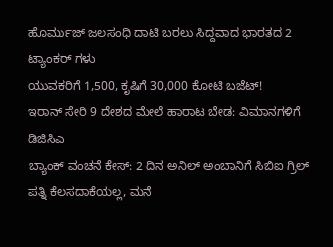ಹೊರ್ಮುಜ್ ಜಲಸಂಧಿ ದಾಟಿ ಬರಲು ಸಿದ್ದವಾದ ಭಾರತದ 2 ಟ್ಯಾಂಕರ್ ಗಳು
ಯುವಕರಿಗೆ 1,500, ಕೃಷಿಗೆ 30,000 ಕೋಟಿ ಬಜೆಟ್!
ಇರಾನ್ ಸೇರಿ 9 ದೇಶದ ಮೇಲೆ ಹಾರಾಟ ಬೇಡ: ವಿಮಾನಗಳಿಗೆ ಡಿಜಿಸಿಎ
ಬ್ಯಾಂಕ್ ವಂಚನೆ ಕೇಸ್: 2 ದಿನ ಅನಿಲ್ ಅಂಬಾನಿಗೆ ಸಿಬಿಐ ಗ್ರಿಲ್
ಪತ್ನಿ ಕೆಲಸದಾಕೆಯಲ್ಲ, ಮನೆ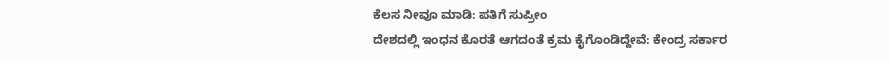ಕೆಲಸ ನೀವೂ ಮಾಡಿ: ಪತಿಗೆ ಸುಪ್ರೀಂ
ದೇಶದಲ್ಲಿ ಇಂಧನ ಕೊರತೆ ಆಗದಂತೆ ಕ್ರಮ ಕೈಗೊಂಡಿದ್ದೇವೆ: ಕೇಂದ್ರ ಸರ್ಕಾರ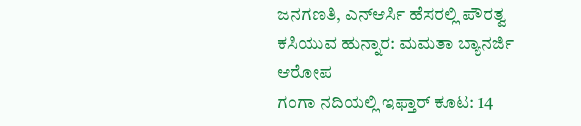ಜನಗಣತಿ, ಎನ್ಆರ್ಸಿ ಹೆಸರಲ್ಲಿ ಪೌರತ್ವ ಕಸಿಯುವ ಹುನ್ನಾರ: ಮಮತಾ ಬ್ಯಾನರ್ಜಿ ಆರೋಪ
ಗಂಗಾ ನದಿಯಲ್ಲಿ ಇಫ್ತಾರ್ ಕೂಟ: 14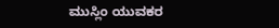ಮುಸ್ಲಿಂ ಯುವಕರ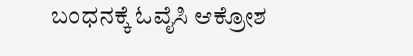ಬಂಧನಕ್ಕೆ ಓವೈಸಿ ಆಕ್ರೋಶ